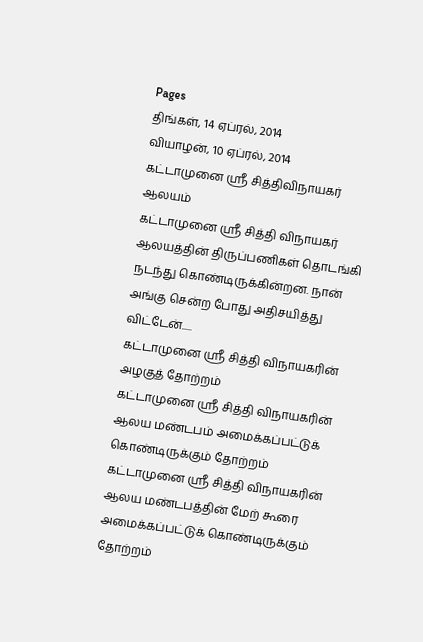Pages
திங்கள், 14 ஏப்ரல், 2014
வியாழன், 10 ஏப்ரல், 2014
கட்டாமுனை ஸ்ரீ சித்திவிநாயகர் ஆலயம்
கட்டாமுனை ஸ்ரீ சித்தி விநாயகர் ஆலயத்தின் திருப்பணிகள் தொடங்கி நடந்து கொண்டிருக்கின்றன. நான் அங்கு சென்ற போது அதிசயித்து விட்டேன்.....
கட்டாமுனை ஸ்ரீ சித்தி விநாயகரின் அழகுத் தோற்றம்
கட்டாமுனை ஸ்ரீ சித்தி விநாயகரின் ஆலய மண்டபம் அமைக்கப்பட்டுக் கொண்டிருக்கும் தோற்றம்
கட்டாமுனை ஸ்ரீ சித்தி விநாயகரின் ஆலய மண்டபத்தின் மேற் கூரை அமைக்கப்பட்டுக் கொண்டிருக்கும் தோற்றம்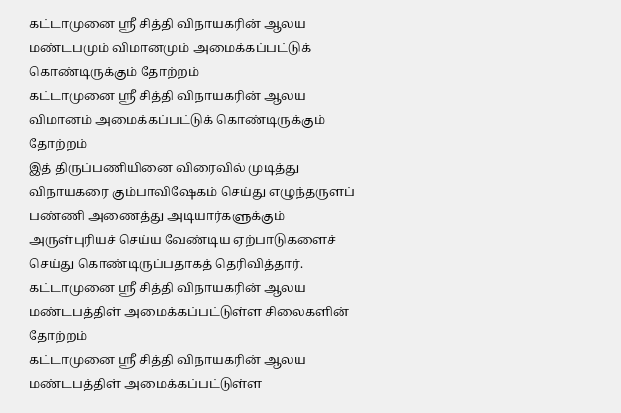கட்டாமுனை ஸ்ரீ சித்தி விநாயகரின் ஆலய மண்டபமும் விமானமும் அமைக்கப்பட்டுக் கொண்டிருக்கும் தோற்றம்
கட்டாமுனை ஸ்ரீ சித்தி விநாயகரின் ஆலய விமானம் அமைக்கப்பட்டுக் கொண்டிருக்கும் தோற்றம்
இத் திருப்பணியினை விரைவில் முடித்து விநாயகரை கும்பாவிஷேகம் செய்து எழுந்தருளப் பண்ணி அணைத்து அடியார்களுக்கும் அருள்புரியச் செய்ய வேண்டிய ஏற்பாடுகளைச் செய்து கொண்டிருப்பதாகத் தெரிவித்தார்.
கட்டாமுனை ஸ்ரீ சித்தி விநாயகரின் ஆலய மண்டபத்திள் அமைக்கப்பட்டுள்ள சிலைகளின் தோற்றம்
கட்டாமுனை ஸ்ரீ சித்தி விநாயகரின் ஆலய மண்டபத்திள் அமைக்கப்பட்டுள்ள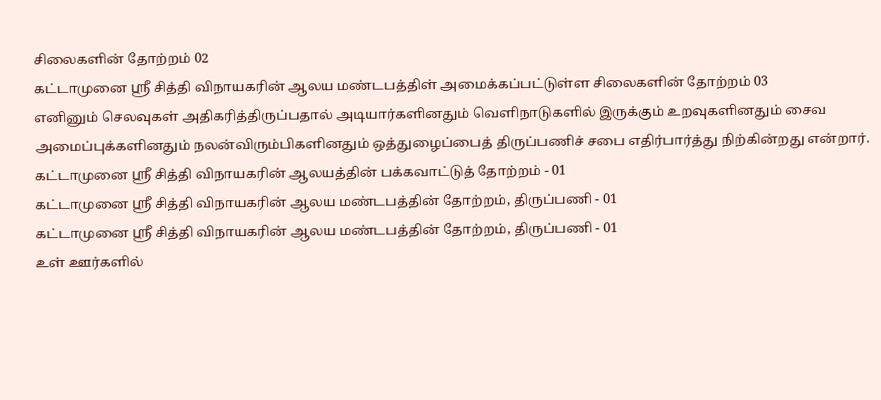சிலைகளின் தோற்றம் 02
கட்டாமுனை ஸ்ரீ சித்தி விநாயகரின் ஆலய மண்டபத்திள் அமைக்கப்பட்டுள்ள சிலைகளின் தோற்றம் 03
எனினும் செலவுகள் அதிகரித்திருப்பதால் அடியார்களினதும் வெளிநாடுகளில் இருக்கும் உறவுகளினதும் சைவ அமைப்புக்களினதும் நலன்விரும்பிகளினதும் ஒத்துழைப்பைத் திருப்பணிச் சபை எதிர்பார்த்து நிற்கின்றது என்றார்.
கட்டாமுனை ஸ்ரீ சித்தி விநாயகரின் ஆலயத்தின் பக்கவாட்டுத் தோற்றம் - 01
கட்டாமுனை ஸ்ரீ சித்தி விநாயகரின் ஆலய மண்டபத்தின் தோற்றம், திருப்பணி - 01
கட்டாமுனை ஸ்ரீ சித்தி விநாயகரின் ஆலய மண்டபத்தின் தோற்றம், திருப்பணி - 01
உள் ஊர்களில்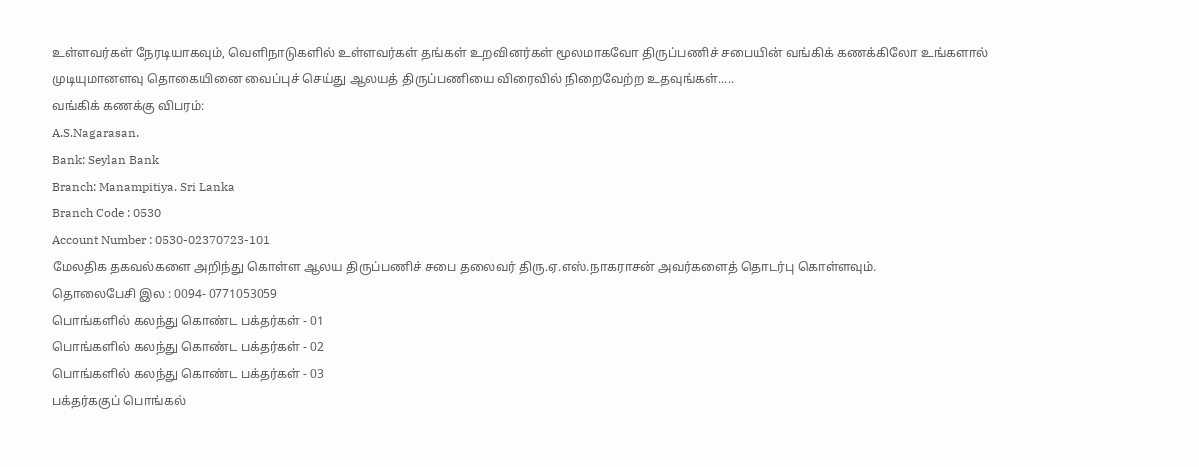உள்ளவர்கள் நேரடியாகவும், வெளிநாடுகளில் உள்ளவர்கள் தங்கள் உறவினர்கள் மூலமாகவோ திருப்பணிச் சபையின் வங்கிக் கணக்கிலோ உங்களால் முடியுமானளவு தொகையினை வைப்புச் செய்து ஆலயத் திருப்பணியை விரைவில் நிறைவேற்ற உதவுங்கள்.....
வங்கிக் கணக்கு விபரம்:
A.S.Nagarasan.
Bank: Seylan Bank
Branch: Manampitiya. Sri Lanka
Branch Code : 0530
Account Number : 0530-02370723-101
மேலதிக தகவல்களை அறிந்து கொள்ள ஆலய திருப்பணிச் சபை தலைவர் திரு.ஏ.எஸ்.நாகராசன் அவர்களைத் தொடர்பு கொள்ளவும்.
தொலைபேசி இல : 0094- 0771053059
பொங்களில் கலந்து கொண்ட பக்தர்கள் - 01
பொங்களில் கலந்து கொண்ட பக்தர்கள் - 02
பொங்களில் கலந்து கொண்ட பக்தர்கள் - 03
பக்தர்ககுப் பொங்கல்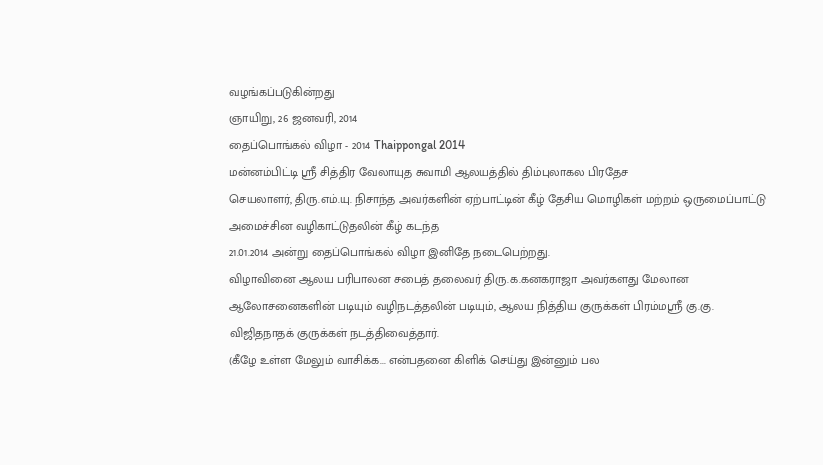வழங்கப்படுகின்றது
ஞாயிறு, 26 ஜனவரி, 2014
தைப்பொங்கல் விழா - 2014 Thaippongal 2014
மன்னம்பிட்டி ஸ்ரீ சித்திர வேலாயுத சுவாமி ஆலயத்தில் திம்புலாகல பிரதேச
செயலாளர், திரு.எம்.யு. நிசாந்த அவர்களின் ஏற்பாட்டின் கீழ் தேசிய மொழிகள் மற்றம் ஒருமைப்பாட்டு அமைச்சின வழிகாட்டுதலின் கீழ் கடந்த
21.01.2014 அன்று தைப்பொங்கல் விழா இனிதே நடைபெற்றது.
விழாவினை ஆலய பரிபாலன சபைத் தலைவர் திரு.க.கனகராஜா அவர்களது மேலான ஆலோசனைகளின் படியும் வழிநடத்தலின் படியும், ஆலய நித்திய குருக்கள் பிரம்மஸ்ரீ கு.கு. விஜிதநாதக் குருக்கள் நடத்திவைத்தார்.
(கீழே உள்ள மேலும் வாசிக்க... என்பதனை கிளிக் செய்து இன்னும் பல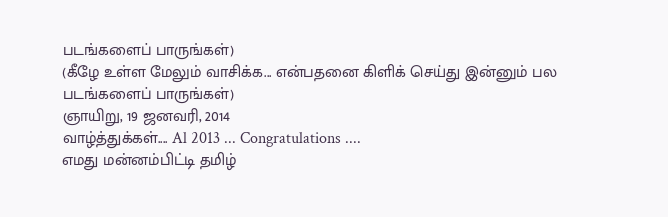படங்களைப் பாருங்கள்)
(கீழே உள்ள மேலும் வாசிக்க... என்பதனை கிளிக் செய்து இன்னும் பல படங்களைப் பாருங்கள்)
ஞாயிறு, 19 ஜனவரி, 2014
வாழ்த்துக்கள்.... Al 2013 ... Congratulations ....
எமது மன்னம்பிட்டி தமிழ்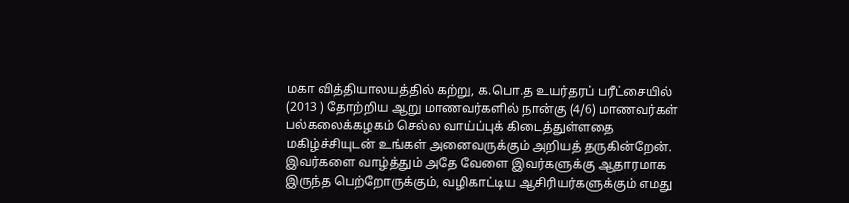மகா வித்தியாலயத்தில் கற்று, க.பொ.த உயர்தரப் பரீட்சையில் (2013 ) தோற்றிய ஆறு மாணவர்களில் நான்கு (4/6) மாணவர்கள் பல்கலைக்கழகம் செல்ல வாய்ப்புக் கிடைத்துள்ளதை மகிழ்ச்சியுடன் உங்கள் அனைவருக்கும் அறியத் தருகின்றேன்.
இவர்களை வாழ்த்தும் அதே வேளை இவர்களுக்கு ஆதாரமாக இருந்த பெற்றோருக்கும், வழிகாட்டிய ஆசிரியர்களுக்கும் எமது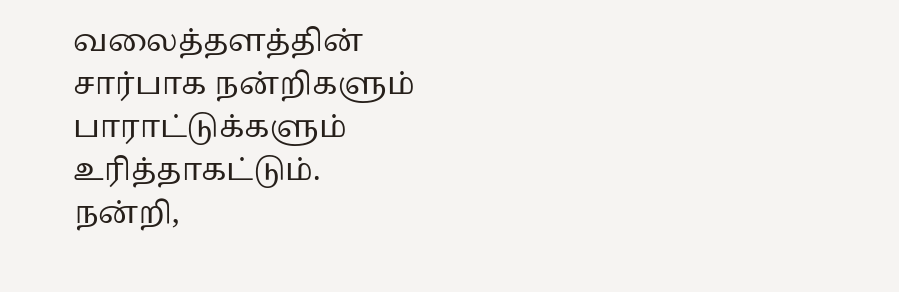வலைத்தளத்தின் சார்பாக நன்றிகளும் பாராட்டுக்களும் உரித்தாகட்டும்.
நன்றி,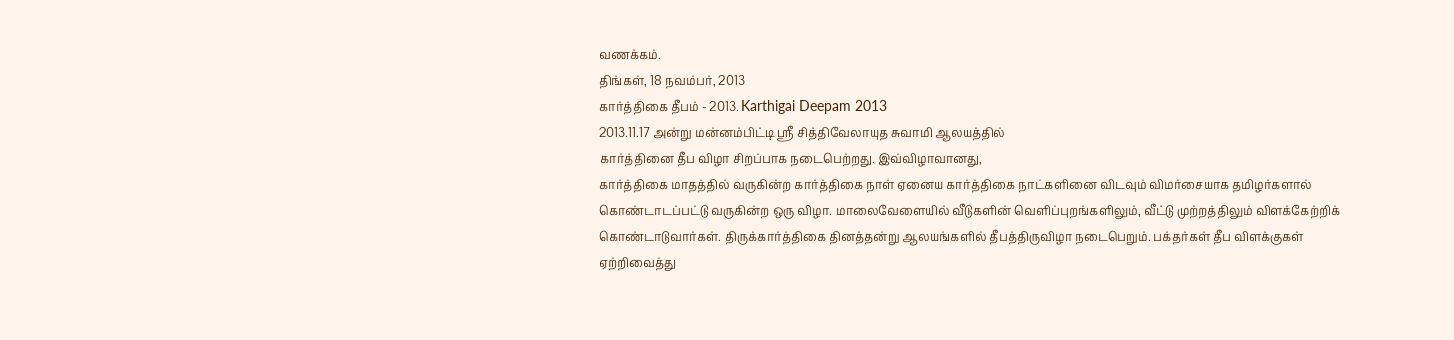வணக்கம்.
திங்கள், 18 நவம்பர், 2013
கார்த்திகை தீபம் - 2013. Karthigai Deepam 2013
2013.11.17 அன்று மன்னம்பிட்டி ஸ்ரீ சித்திவேலாயுத சுவாமி ஆலயத்தில்
கார்த்தினை தீப விழா சிறப்பாக நடைபெற்றது. இவ்விழாவானது,
கார்த்திகை மாதத்தில் வருகின்ற கார்த்திகை நாள் ஏனைய கார்த்திகை நாட்களினை விடவும் விமர்சையாக தமிழர்களால் கொண்டாடப்பட்டு வருகின்ற ஒரு விழா. மாலைவேளையில் வீடுகளின் வெளிப்புறங்களிலும், வீட்டு முற்றத்திலும் விளக்கேற்றிக் கொண்டாடுவார்கள். திருக்கார்த்திகை தினத்தன்று ஆலயங்களில் தீபத்திருவிழா நடைபெறும். பக்தர்கள் தீப விளக்குகள் ஏற்றிவைத்து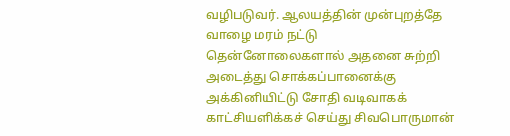வழிபடுவர். ஆலயத்தின் முன்புறத்தே வாழை மரம் நட்டு தென்னோலைகளால் அதனை சுற்றி அடைத்து சொக்கப்பானைக்கு அக்கினியிட்டு சோதி வடிவாகக் காட்சியளிக்கச் செய்து சிவபொருமான்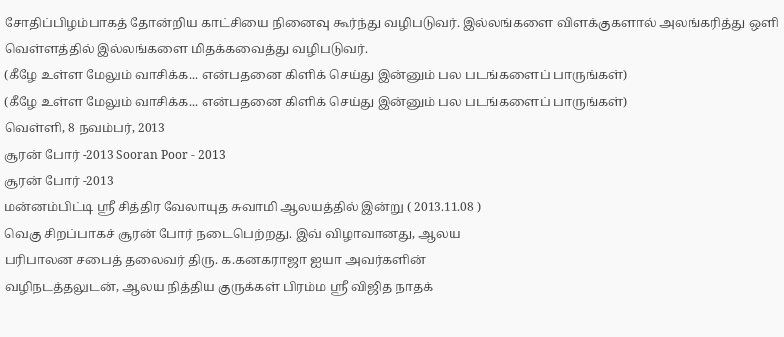சோதிப்பிழம்பாகத் தோன்றிய காட்சியை நினைவு கூர்ந்து வழிபடுவர். இல்லங்களை விளக்குகளால் அலங்கரித்து ஒளி வெள்ளத்தில் இல்லங்களை மிதக்கவைத்து வழிபடுவர்.
(கீழே உள்ள மேலும் வாசிக்க... என்பதனை கிளிக் செய்து இன்னும் பல படங்களைப் பாருங்கள்)
(கீழே உள்ள மேலும் வாசிக்க... என்பதனை கிளிக் செய்து இன்னும் பல படங்களைப் பாருங்கள்)
வெள்ளி, 8 நவம்பர், 2013
சூரன் போர் -2013 Sooran Poor - 2013
சூரன் போர் -2013
மன்னம்பிட்டி ஸ்ரீ சித்திர வேலாயுத சுவாமி ஆலயத்தில் இன்று ( 2013.11.08 )
வெகு சிறப்பாகச் சூரன் போர் நடைபெற்றது. இவ் விழாவானது, ஆலய
பரிபாலன சபைத் தலைவர் திரு. க.கனகராஜா ஐயா அவர்களின்
வழிநடத்தலுடன், ஆலய நித்திய குருக்கள் பிரம்ம ஸ்ரீ விஜித நாதக்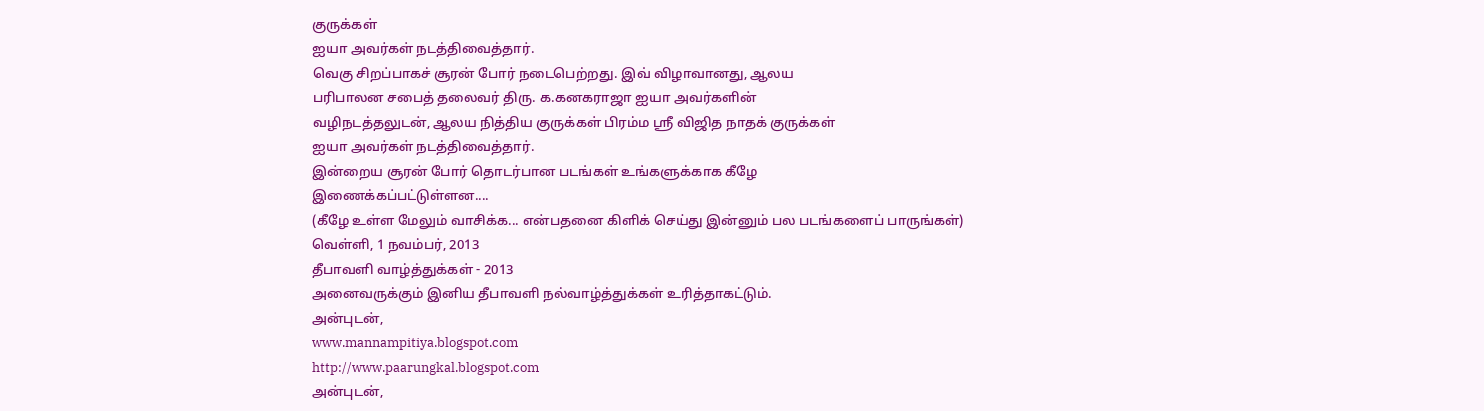குருக்கள்
ஐயா அவர்கள் நடத்திவைத்தார்.
வெகு சிறப்பாகச் சூரன் போர் நடைபெற்றது. இவ் விழாவானது, ஆலய
பரிபாலன சபைத் தலைவர் திரு. க.கனகராஜா ஐயா அவர்களின்
வழிநடத்தலுடன், ஆலய நித்திய குருக்கள் பிரம்ம ஸ்ரீ விஜித நாதக் குருக்கள்
ஐயா அவர்கள் நடத்திவைத்தார்.
இன்றைய சூரன் போர் தொடர்பான படங்கள் உங்களுக்காக கீழே
இணைக்கப்பட்டுள்ளன....
(கீழே உள்ள மேலும் வாசிக்க... என்பதனை கிளிக் செய்து இன்னும் பல படங்களைப் பாருங்கள்)
வெள்ளி, 1 நவம்பர், 2013
தீபாவளி வாழ்த்துக்கள் - 2013
அனைவருக்கும் இனிய தீபாவளி நல்வாழ்த்துக்கள் உரித்தாகட்டும்.
அன்புடன்,
www.mannampitiya.blogspot.com
http://www.paarungkal.blogspot.com
அன்புடன்,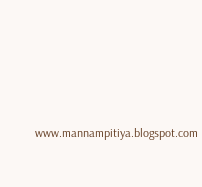www.mannampitiya.blogspot.com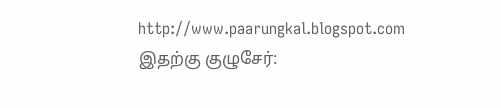http://www.paarungkal.blogspot.com
இதற்கு குழுசேர்: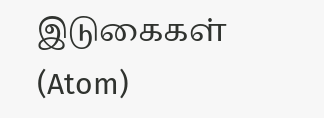இடுகைகள் (Atom)